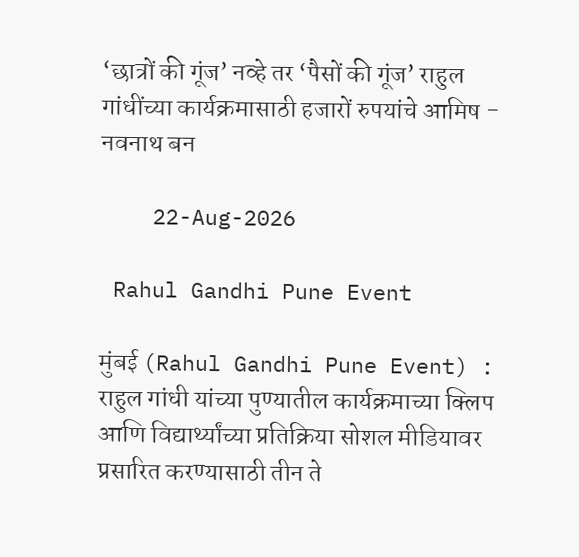‘छात्रों की गूंज’ नव्हे तर ‘पैसों की गूंज’ राहुल गांधींच्या कार्यक्रमासाठी हजारों रुपयांचे आमिष - नवनाथ बन

    22-Aug-2026

 Rahul Gandhi Pune Event

मुंबई (Rahul Gandhi Pune Event) : राहुल गांधी यांच्या पुण्यातील कार्यक्रमाच्या क्लिप आणि विद्यार्थ्यांच्या प्रतिक्रिया सोशल मीडियावर प्रसारित करण्यासाठी तीन ते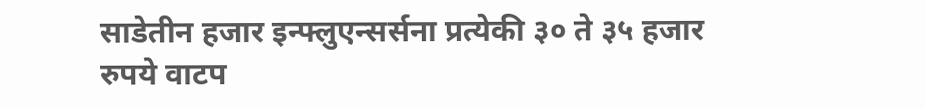साडेतीन हजार इन्फ्लुएन्सर्सना प्रत्येकी ३० ते ३५ हजार रुपये वाटप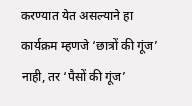करण्यात येत असल्याने हा कार्यक्रम म्हणजे ‘छात्रों की गूंज’ नाही, तर ‘पैसों की गूंज’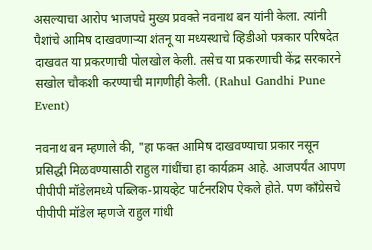असल्याचा आरोप भाजपचे मुख्य प्रवक्ते नवनाथ बन यांनी केला. त्यांनी पैशांचे आमिष दाखवणाऱ्या शंतनू या मध्यस्थाचे व्हिडीओ पत्रकार परिषदेत दाखवत या प्रकरणाची पोलखोल केली. तसेच या प्रकरणाची केंद्र सरकारने सखोल चौकशी करण्याची मागणीही केली. (Rahul Gandhi Pune Event)

नवनाथ बन म्हणाले की, "हा फक्त आमिष दाखवण्याचा प्रकार नसून प्रसिद्धी मिळवण्यासाठी राहुल गांधींचा हा कार्यक्रम आहे. आजपर्यंत आपण पीपीपी मॉडेलमध्ये पब्लिक-प्रायव्हेट पार्टनरशिप ऐकले होते. पण काँग्रेसचे पीपीपी मॉडेल म्हणजे राहुल गांधी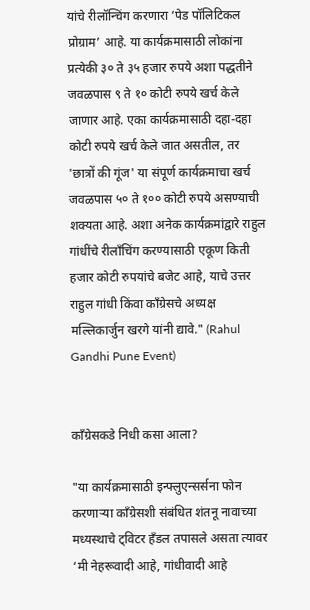यांचे रीलॉन्चिंग करणारा ‘पेड पॉलिटिकल प्रोग्राम’ आहे. या कार्यक्रमासाठी लोकांना प्रत्येकी ३० ते ३५ हजार रुपये अशा पद्धतीने जवळपास ९ ते १० कोटी रुपये खर्च केले जाणार आहे. एका कार्यक्रमासाठी दहा-दहा कोटी रुपये खर्च केले जात असतील, तर 'छात्रों की गूंज' या संपूर्ण कार्यक्रमाचा खर्च जवळपास ५० ते १०० कोटी रुपये असण्याची शक्यता आहे. अशा अनेक कार्यक्रमांद्वारे राहुल गांधींचे रीलाँचिंग करण्यासाठी एकूण किती हजार कोटी रुपयांचे बजेट आहे, याचे उत्तर राहुल गांधी किंवा काँग्रेसचे अध्यक्ष मल्लिकार्जुन खरगे यांनी द्यावे." (Rahul Gandhi Pune Event)


काँग्रेसकडे निधी कसा आला?

"या कार्यक्रमासाठी इन्फ्लुएन्सर्सना फोन करणाऱ्या काँग्रेसशी संबंधित शंतनू नावाच्या मध्यस्थाचे ट्विटर हँडल तपासले असता त्यावर ‘मी नेहरूवादी आहे, गांधीवादी आहे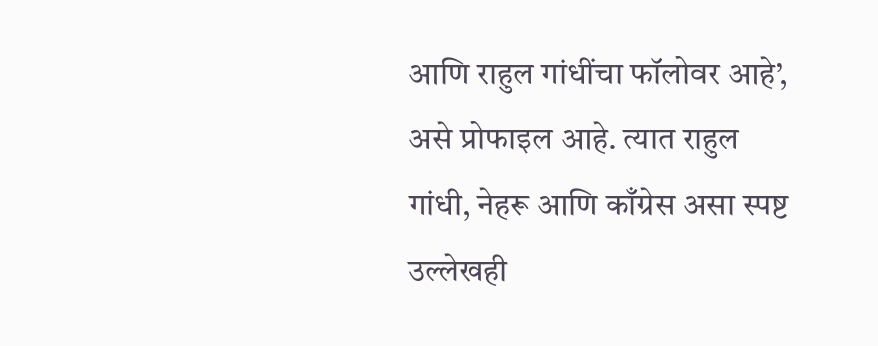आणि राहुल गांधींचा फॉलोवर आहे’, असे प्रोफाइल आहे. त्यात राहुल गांधी, नेहरू आणि काँग्रेस असा स्पष्ट उल्लेखही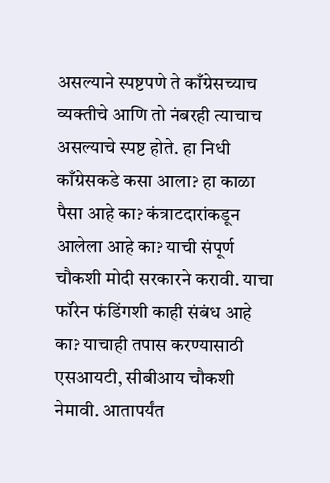असल्याने स्पष्टपणे ते काँग्रेसच्याच व्यक्तीचे आणि तो नंबरही त्याचाच असल्याचे स्पष्ट होते. हा निधी काँग्रेसकडे कसा आला? हा काळा पैसा आहे का? कंत्राटदारांकडून आलेला आहे का? याची संपूर्ण चौकशी मोदी सरकारने करावी. याचा फॉरेन फंडिंगशी काही संबंध आहे का? याचाही तपास करण्यासाठी एसआयटी, सीबीआय चौकशी नेमावी. आतापर्यंत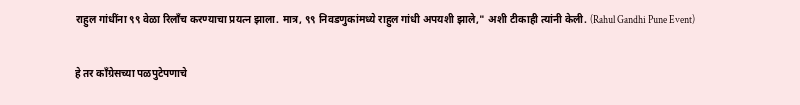राहुल गांधींना ९९ वेळा रिलाँच करण्याचा प्रयत्न झाला. मात्र, ९९ निवडणुकांमध्ये राहुल गांधी अपयशी झाले," अशी टीकाही त्यांनी केली. (Rahul Gandhi Pune Event)

हे तर काँग्रेसच्या पळपुटेपणाचे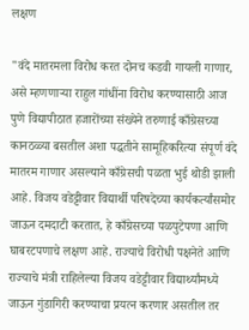लक्षण

"वंदे मातरमला विरोध करत दोनच कडवी गायली गाणार, असे म्हणणाऱ्या राहुल गांधींना विरोध करण्यासाठी आज पुणे विद्यापीठात हजारोंच्या संख्येने तरुणाई काँग्रेसच्या कानठळ्या बसतील अशा पद्धतीने सामूहिकरित्या संपूर्ण वंदे मातरम गाणार असल्याने काँग्रेसची पळता भुई थोडी झाली आहे. विजय वडेट्टीवार विद्यार्थी परिषदेच्या कार्यकर्त्यांसमोर जाऊन दमदाटी करतात, हे काँग्रेसच्या पळपुटेपणा आणि घाबरटपणाचे लक्षण आहे. राज्याचे विरोधी पक्षनेते आणि राज्याचे मंत्री राहिलेल्या विजय वडेट्टीवार विद्यार्थ्यांमध्ये जाऊन गुंडागिरी करण्याचा प्रयत्न करणार असतील तर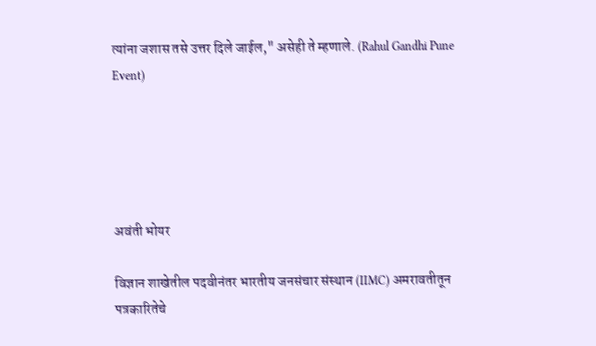त्यांना जशास तसे उत्तर दिले जाईल," असेही ते म्हणाले. (Rahul Gandhi Pune Event)





अवंती भोयर

विज्ञान शाखेतील पदवीनंतर भारतीय जनसंचार संस्थान (IIMC) अमरावतीतून पत्रकारितेचे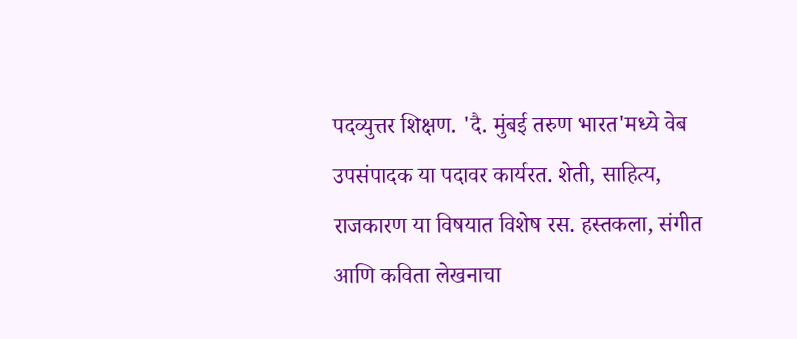पदव्युत्तर शिक्षण. 'दै. मुंबई तरुण भारत'मध्ये वेब उपसंपादक या पदावर कार्यरत. शेती, साहित्य, राजकारण या विषयात विशेष रस. हस्तकला, संगीत आणि कविता लेखनाचा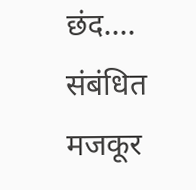छंद....
संबंधित मजकूर